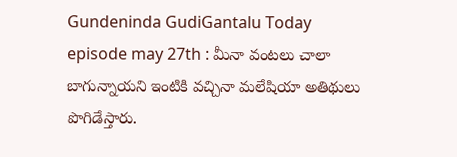Gundeninda GudiGantalu Today episode may 27th : మీనా వంటలు చాలా బాగున్నాయని ఇంటికి వచ్చినా మలేషియా అతిథులు పొగిడేస్తారు.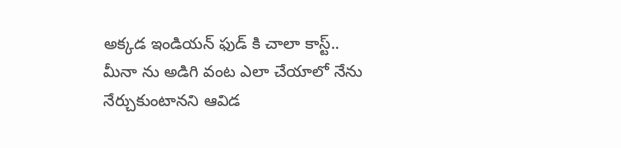అక్కడ ఇండియన్ ఫుడ్ కి చాలా కాస్ట్.. మీనా ను అడిగి వంట ఎలా చేయాలో నేను నేర్చుకుంటానని ఆవిడ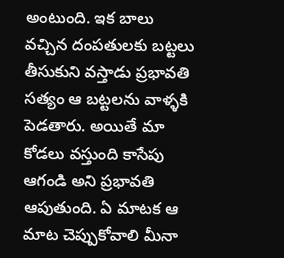అంటుంది. ఇక బాలు వచ్చిన దంపతులకు బట్టలు తీసుకుని వస్తాడు ప్రభావతి సత్యం ఆ బట్టలను వాళ్ళకి పెడతారు. అయితే మా కోడలు వస్తుంది కాసేపు ఆగండి అని ప్రభావతి ఆపుతుంది. ఏ మాటక ఆ మాట చెప్పుకోవాలి మీనా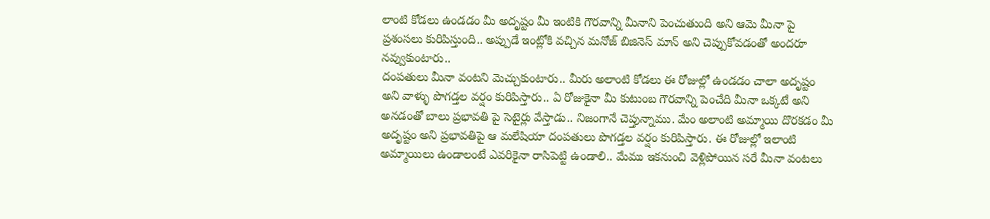లాంటి కోడలు ఉండడం మీ అదృష్టం మీ ఇంటికి గౌరవాన్ని మీనాని పెంచుతుంది అని ఆమె మీనా పై ప్రశంసలు కురిపిస్తుంది.. అప్పుడే ఇంట్లోకి వచ్చిన మనోజ్ బిజినెస్ మాన్ అని చెప్పుకోవడంతో అందరూ నవ్వుకుంటారు..
దంపతులు మీనా వంటని మెచ్చుకుంటారు.. మీరు అలాంటి కోడలు ఈ రోజుల్లో ఉండడం చాలా అదృష్టం అని వాళ్ళు పొగడ్తల వర్షం కురిపిస్తారు.. ఏ రోజుకైనా మీ కుటుంబ గౌరవాన్ని పెంచేది మీనా ఒక్కటే అని అనడంతో బాలు ప్రభావతి పై సెటైర్లు వేస్తాడు.. నిజంగానే చెప్తున్నాము. మేం అలాంటి అమ్మాయి దొరకడం మీ అదృష్టం అని ప్రభావతిపై ఆ మలేషియా దంపతులు పొగడ్తల వర్షం కురిపిస్తారు. ఈ రోజుల్లో ఇలాంటి అమ్మాయిలు ఉండాలంటే ఎవరికైనా రాసిపెట్టి ఉండాలి.. మేము ఇకనుంచి వెళ్లిపోయిన సరే మీనా వంటలు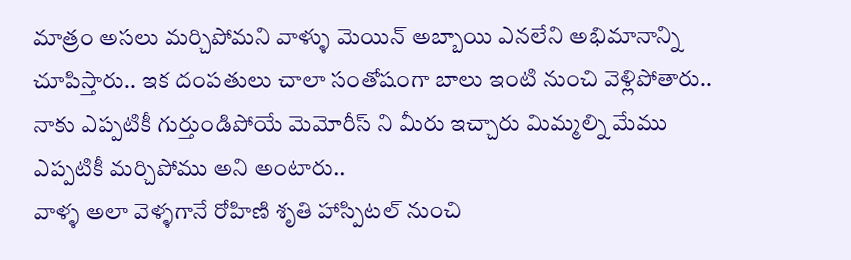మాత్రం అసలు మర్చిపోమని వాళ్ళు మెయిన్ అబ్బాయి ఎనలేని అభిమానాన్ని చూపిస్తారు.. ఇక దంపతులు చాలా సంతోషంగా బాలు ఇంటి నుంచి వెళ్లిపోతారు.. నాకు ఎప్పటికీ గుర్తుండిపోయే మెమోరీస్ ని మీరు ఇచ్చారు మిమ్మల్ని మేము ఎప్పటికీ మర్చిపోము అని అంటారు..
వాళ్ళ అలా వెళ్ళగానే రోహిణి శృతి హాస్పిటల్ నుంచి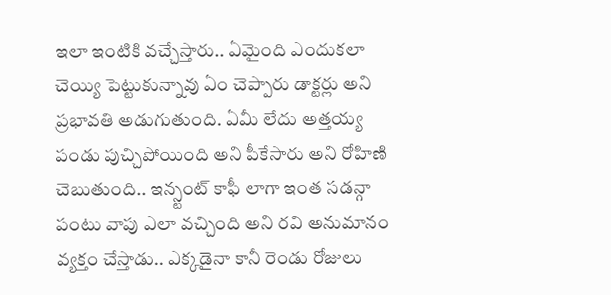ఇలా ఇంటికి వచ్చేస్తారు.. ఏమైంది ఎందుకలా చెయ్యి పెట్టుకున్నావు ఏం చెప్పారు డాక్టర్లు అని ప్రభావతి అడుగుతుంది. ఏమీ లేదు అత్తయ్య పండు పుచ్చిపోయింది అని పీకేసారు అని రోహిణి చెబుతుంది.. ఇన్స్టంట్ కాఫీ లాగా ఇంత సడన్గా పంటు వాపు ఎలా వచ్చింది అని రవి అనుమానం వ్యక్తం చేస్తాడు.. ఎక్కడైనా కానీ రెండు రోజులు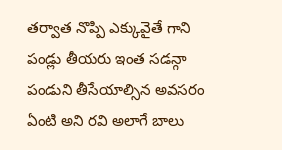తర్వాత నొప్పి ఎక్కువైతే గాని పండ్లు తీయరు ఇంత సడన్గా పండుని తీసేయాల్సిన అవసరం ఏంటి అని రవి అలాగే బాలు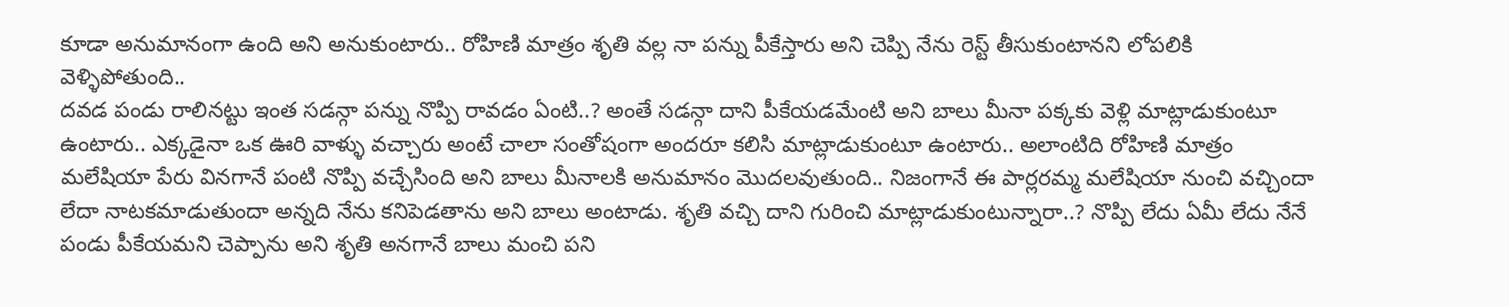కూడా అనుమానంగా ఉంది అని అనుకుంటారు.. రోహిణి మాత్రం శృతి వల్ల నా పన్ను పీకేస్తారు అని చెప్పి నేను రెస్ట్ తీసుకుంటానని లోపలికి వెళ్ళిపోతుంది..
దవడ పండు రాలినట్టు ఇంత సడన్గా పన్ను నొప్పి రావడం ఏంటి..? అంతే సడన్గా దాని పీకేయడమేంటి అని బాలు మీనా పక్కకు వెళ్లి మాట్లాడుకుంటూ ఉంటారు.. ఎక్కడైనా ఒక ఊరి వాళ్ళు వచ్చారు అంటే చాలా సంతోషంగా అందరూ కలిసి మాట్లాడుకుంటూ ఉంటారు.. అలాంటిది రోహిణి మాత్రం మలేషియా పేరు వినగానే పంటి నొప్పి వచ్చేసింది అని బాలు మీనాలకి అనుమానం మొదలవుతుంది.. నిజంగానే ఈ పార్లరమ్మ మలేషియా నుంచి వచ్చిందా లేదా నాటకమాడుతుందా అన్నది నేను కనిపెడతాను అని బాలు అంటాడు. శృతి వచ్చి దాని గురించి మాట్లాడుకుంటున్నారా..? నొప్పి లేదు ఏమీ లేదు నేనే పండు పీకేయమని చెప్పాను అని శృతి అనగానే బాలు మంచి పని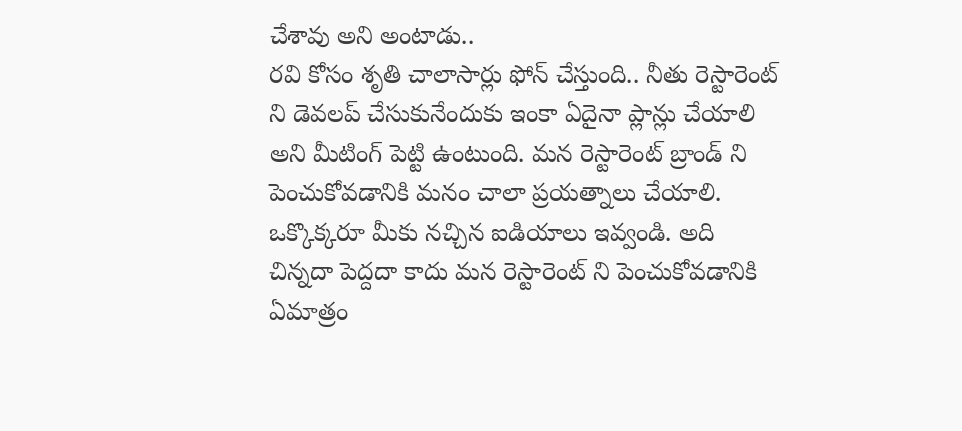చేశావు అని అంటాడు..
రవి కోసం శృతి చాలాసార్లు ఫోన్ చేస్తుంది.. నీతు రెస్టారెంట్ ని డెవలప్ చేసుకునేందుకు ఇంకా ఏదైనా ప్లాన్లు చేయాలి అని మీటింగ్ పెట్టి ఉంటుంది. మన రెస్టారెంట్ బ్రాండ్ ని పెంచుకోవడానికి మనం చాలా ప్రయత్నాలు చేయాలి. ఒక్కొక్కరూ మీకు నచ్చిన ఐడియాలు ఇవ్వండి. అది చిన్నదా పెద్దదా కాదు మన రెస్టారెంట్ ని పెంచుకోవడానికి ఏమాత్రం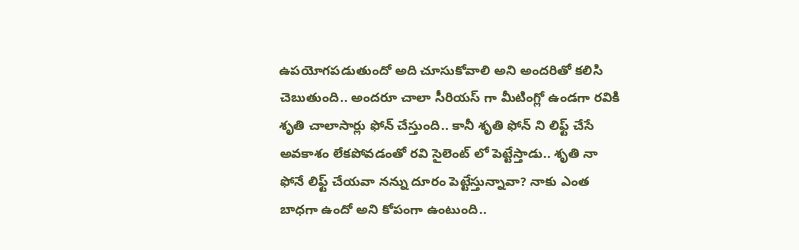ఉపయోగపడుతుందో అది చూసుకోవాలి అని అందరితో కలిసి చెబుతుంది.. అందరూ చాలా సీరియస్ గా మీటింగ్లో ఉండగా రవికి శృతి చాలాసార్లు ఫోన్ చేస్తుంది.. కానీ శృతి ఫోన్ ని లిఫ్ట్ చేసే అవకాశం లేకపోవడంతో రవి సైలెంట్ లో పెట్టేస్తాడు.. శృతి నా ఫోనే లిఫ్ట్ చేయవా నన్ను దూరం పెట్టేస్తున్నావా? నాకు ఎంత బాధగా ఉందో అని కోపంగా ఉంటుంది..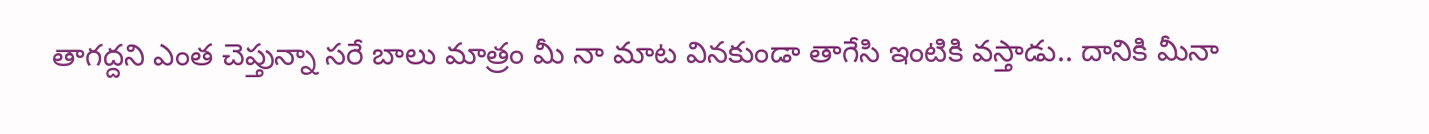తాగద్దని ఎంత చెప్తున్నా సరే బాలు మాత్రం మీ నా మాట వినకుండా తాగేసి ఇంటికి వస్తాడు.. దానికి మీనా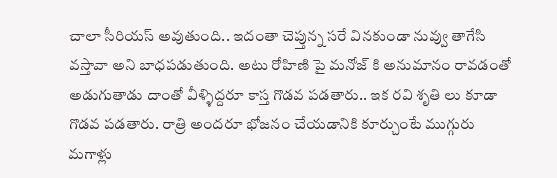చాలా సీరియస్ అవుతుంది.. ఇదంతా చెప్తున్న సరే వినకుండా నువ్వు తాగేసి వస్తావా అని బాధపడుతుంది. అటు రోహిణి పై మనోజ్ కి అనుమానం రావడంతో అడుగుతాడు దాంతో వీళ్ళిద్దరూ కాస్త గొడవ పడతారు.. ఇక రవి శృతి లు కూడా గొడవ పడతారు. రాత్రి అందరూ భోజనం చేయడానికి కూర్చుంటే ముగ్గురు మగాళ్లు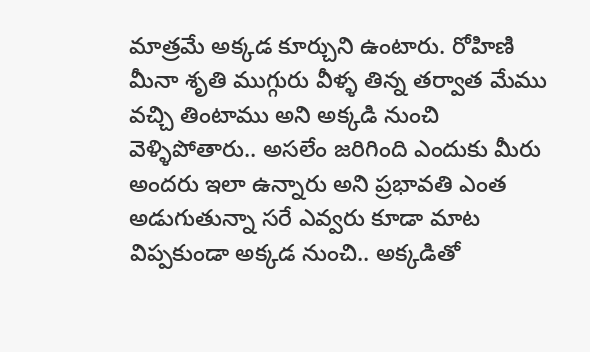మాత్రమే అక్కడ కూర్చుని ఉంటారు. రోహిణి మీనా శృతి ముగ్గురు వీళ్ళ తిన్న తర్వాత మేము వచ్చి తింటాము అని అక్కడి నుంచి వెళ్ళిపోతారు.. అసలేం జరిగింది ఎందుకు మీరు అందరు ఇలా ఉన్నారు అని ప్రభావతి ఎంత అడుగుతున్నా సరే ఎవ్వరు కూడా మాట విప్పకుండా అక్కడ నుంచి.. అక్కడితో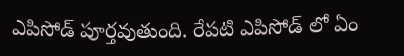ఎపిసోడ్ పూర్తవుతుంది. రేపటి ఎపిసోడ్ లో ఏం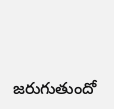జరుగుతుందో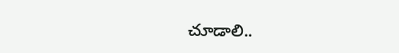చూడాలి..